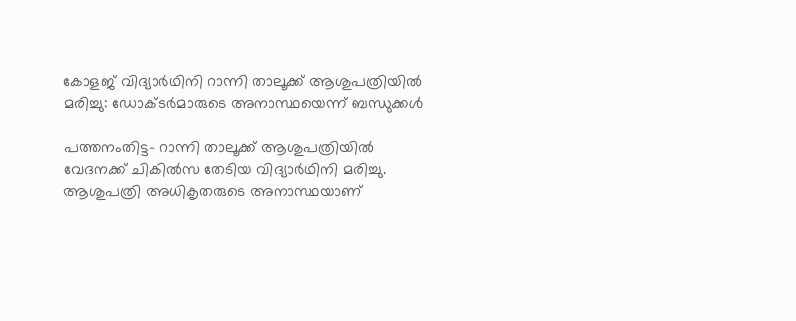കോളജ് വിദ്യാര്‍ഥിനി റാന്നി താലൂക്ക് ആശുപത്രിയില്‍ മരിച്ചു: ഡോക്ടര്‍മാരുടെ അനാസ്ഥയെന്ന് ബന്ധുക്കള്‍

പത്തനംതിട്ട- റാന്നി താലൂക്ക് ആശുപത്രിയില്‍ വേദനക്ക് ചികില്‍സ തേടിയ വിദ്യാര്‍ഥിനി മരിച്ചു. ആശുപത്രി അധികൃതരുടെ അനാസ്ഥയാണ്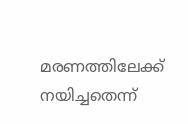മരണത്തിലേക്ക് നയിച്ചതെന്ന്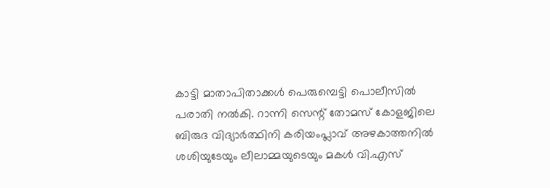കാട്ടി മാതാപിതാക്കള്‍ പെരുമ്പെട്ടി പൊലീസില്‍ പരാതി നല്‍കി. റാന്നി സെന്റ് തോമസ് കോളജിലെ ബിരുദ വിദ്യാര്‍ത്ഥിനി കരിയംപ്ലാവ് അഴകാത്തനില്‍ ശശിയുടേയും ലീലാമ്മയുടെയും മകള്‍ വി.എസ്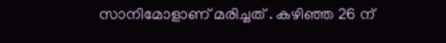സാനിമോളാണ് മരിച്ചത് . കഴിഞ്ഞ 26 ന്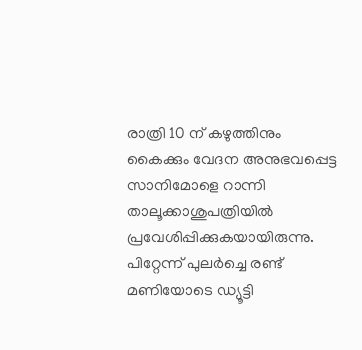രാത്രി 10 ന് കഴുത്തിനും കൈക്കും വേദന അനുഭവപ്പെട്ട സാനിമോളെ റാന്നി താലൂക്കാശുപത്രിയില്‍ പ്രവേശിപ്പിക്കുകയായിരുന്നു. പിറ്റേന്ന് പുലര്‍ച്ചെ രണ്ട് മണിയോടെ ഡ്യൂട്ടി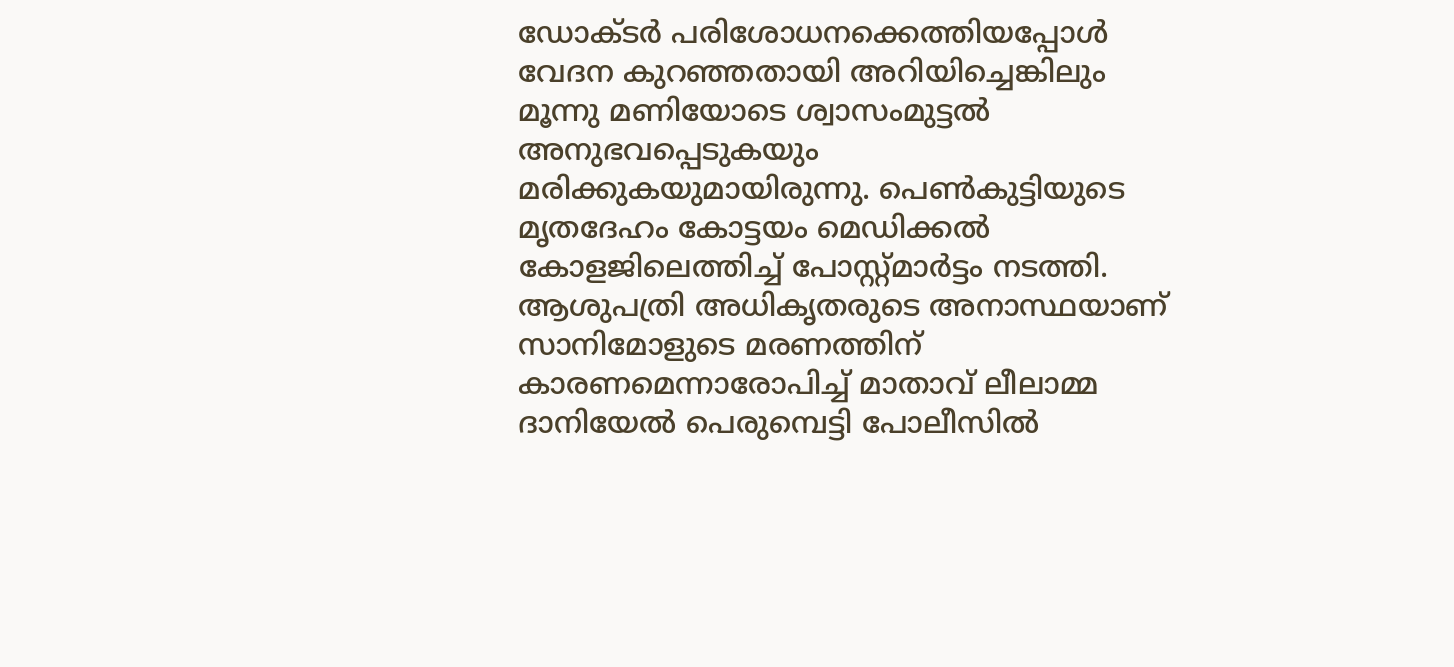ഡോക്ടര്‍ പരിശോധനക്കെത്തിയപ്പോള്‍ വേദന കുറഞ്ഞതായി അറിയിച്ചെങ്കിലും മൂന്നു മണിയോടെ ശ്വാസംമുട്ടല്‍ അനുഭവപ്പെടുകയും മരിക്കുകയുമായിരുന്നു. പെണ്‍കുട്ടിയുടെ മൃതദേഹം കോട്ടയം മെഡിക്കല്‍ കോളജിലെത്തിച്ച് പോസ്റ്റ്മാര്‍ട്ടം നടത്തി. ആശുപത്രി അധികൃതരുടെ അനാസ്ഥയാണ് സാനിമോളുടെ മരണത്തിന് കാരണമെന്നാരോപിച്ച് മാതാവ് ലീലാമ്മ ദാനിയേല്‍ പെരുമ്പെട്ടി പോലീസില്‍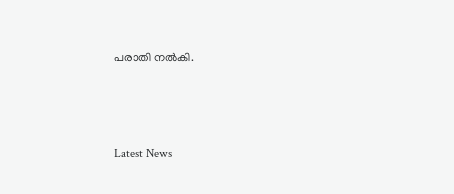പരാതി നല്‍കി.



Latest News